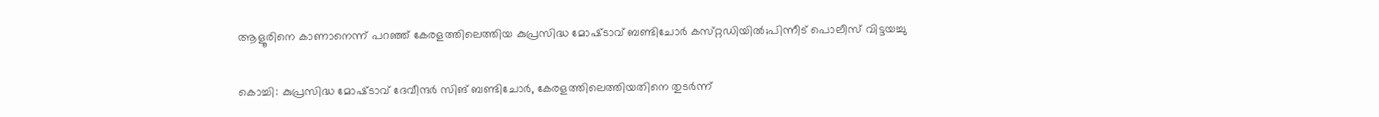ആളൂരിനെ കാണാനെന്ന് പറഞ്ഞ് കേരളത്തിലെത്തിയ കുപ്രസിദ്ധ മോഷ്‌ടാവ് ബണ്ടിചോർ കസ്‌റ്റഡിയിൽ;പിന്നീട് പൊലീസ് വിട്ടയച്ചു

കൊച്ചി: കുപ്രസിദ്ധ മോഷ്‌ടാവ് ദേവീന്ദർ സിങ് ബണ്ടിചോർ, കേരളത്തിലെത്തിയതിനെ തുടർന്ന്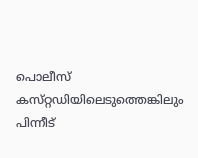പൊലീസ് കസ്‌റ്റഡിയിലെടുത്തെങ്കിലും പിന്നീട്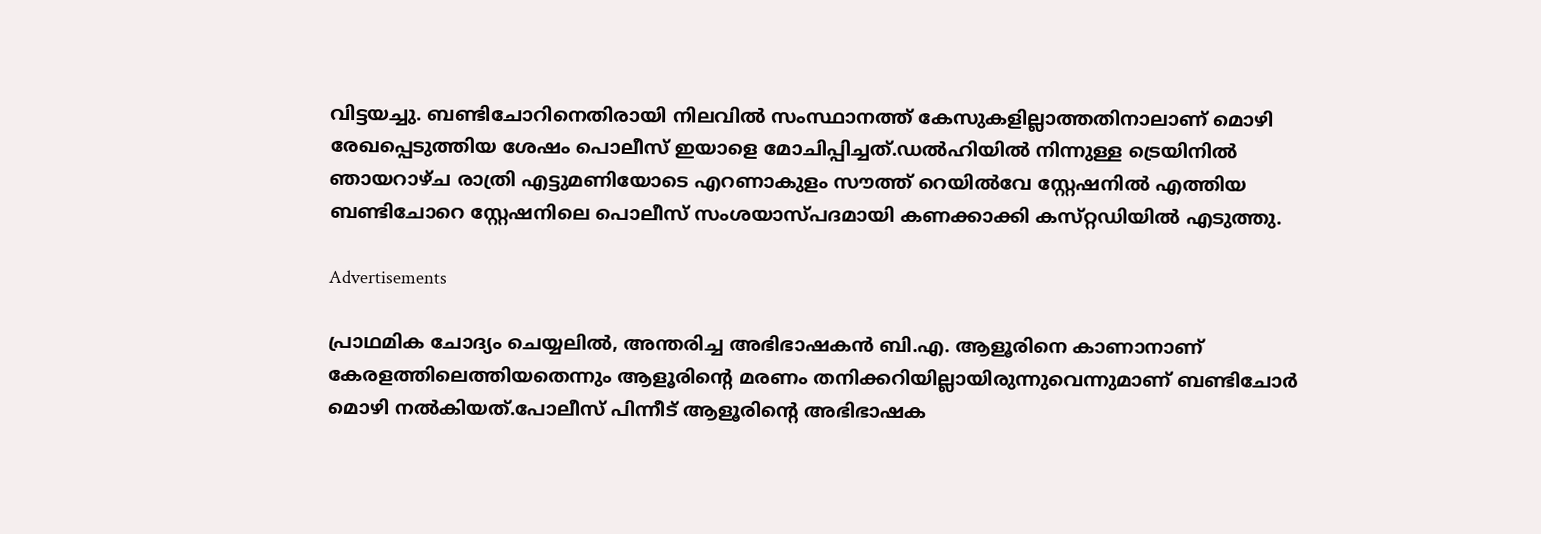വിട്ടയച്ചു. ബണ്ടിചോറിനെതിരായി നിലവിൽ സംസ്ഥാനത്ത് കേസുകളില്ലാത്തതിനാലാണ് മൊഴി രേഖപ്പെടുത്തിയ ശേഷം പൊലീസ് ഇയാളെ മോചിപ്പിച്ചത്.ഡൽഹിയിൽ നിന്നുള്ള ട്രെയിനിൽ ഞായറാഴ്ച രാത്രി എട്ടുമണിയോടെ എറണാകുളം സൗത്ത് റെയിൽവേ സ്റ്റേഷനിൽ എത്തിയ ബണ്ടിചോറെ സ്റ്റേഷനിലെ പൊലീസ് സംശയാസ്പദമായി കണക്കാക്കി കസ്‌റ്റഡിയിൽ എടുത്തു.

Advertisements

പ്രാഥമിക ചോദ്യം ചെയ്യലിൽ, അന്തരിച്ച അഭിഭാഷകൻ ബി.എ. ആളൂരിനെ കാണാനാണ് കേരളത്തിലെത്തിയതെന്നും ആളൂരിന്റെ മരണം തനിക്കറിയില്ലായിരുന്നുവെന്നുമാണ് ബണ്ടിചോർ മൊഴി നൽകിയത്.പോലീസ് പിന്നീട് ആളൂരിന്റെ അഭിഭാഷക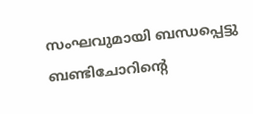സംഘവുമായി ബന്ധപ്പെട്ടു ബണ്ടിചോറിന്റെ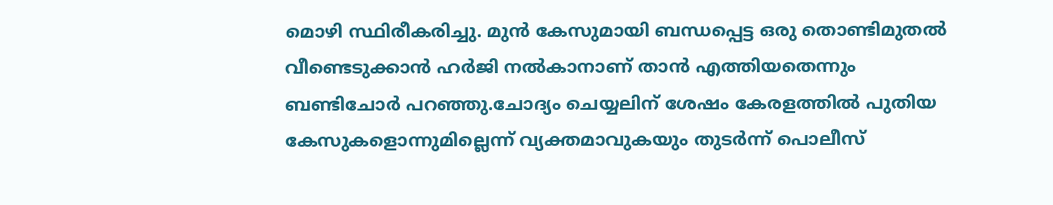മൊഴി സ്ഥിരീകരിച്ചു. മുൻ കേസുമായി ബന്ധപ്പെട്ട ഒരു തൊണ്ടിമുതൽ വീണ്ടെടുക്കാൻ ഹർജി നൽകാനാണ് താൻ എത്തിയതെന്നും ബണ്ടിചോർ പറഞ്ഞു.ചോദ്യം ചെയ്യലിന് ശേഷം കേരളത്തിൽ പുതിയ കേസുകളൊന്നുമില്ലെന്ന് വ്യക്തമാവുകയും തുടർന്ന് പൊലീസ്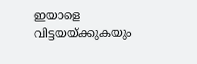ഇയാളെ വിട്ടയയ്ക്കുകയും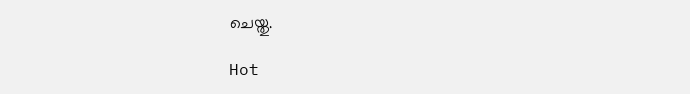ചെയ്തു.

Hot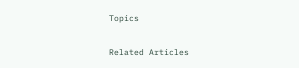Topics

Related Articles